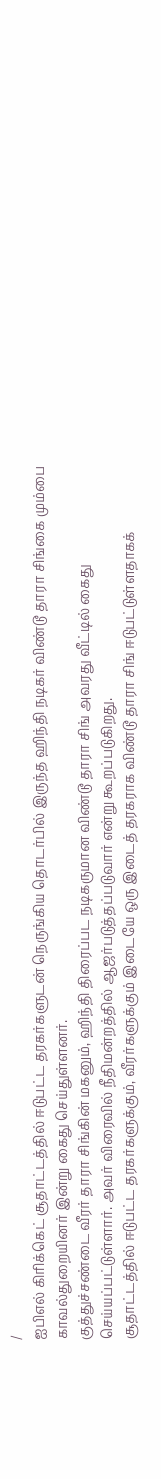/
ஐபிஎல் கிரிக்கெட் சூதாட்டத்தில் ஈடுபட்ட தரகர்களுடன் நெருங்கிய தொடர்பில் இருந்த ஹிந்தி நடிகர் விண்டூ தாரா சிங்கை மும்பை காவல்துறையினர் இன்று கைது செய்துள்ளனர்.
குத்துச்சண்டை வீரர் தாரா சிங்கின் மகனும், ஹிந்தி திரைப்பட நடிகருமான விண்டூ தாரா சிங் அவரது வீட்டில் கைது செய்யப்பட்டுள்ளார். அவர் விரைவில் நீதிமன்றத்தில் ஆஜர்படுத்தப்படுவார் என்று கூறப்படுகிறது.
சூதாட்டத்தில் ஈடுபட்ட தரகர்களுக்கும், வீரர்களுக்கும் இடையே ஒரு இடைத் தரகராக விண்டூ தாரா சிங் ஈடுபட்டுள்ளதாகக்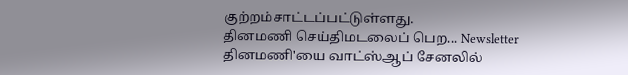குற்றம்சாட்டப்பட்டுள்ளது.
தினமணி செய்திமடலைப் பெற... Newsletter
தினமணி'யை வாட்ஸ்ஆப் சேனலில்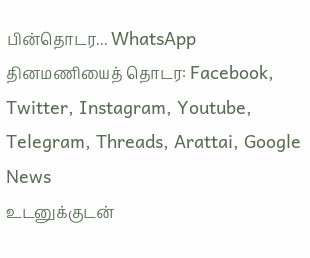பின்தொடர... WhatsApp
தினமணியைத் தொடர: Facebook, Twitter, Instagram, Youtube, Telegram, Threads, Arattai, Google News
உடனுக்குடன்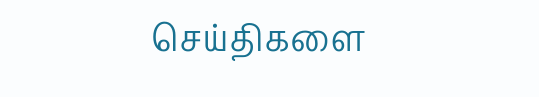செய்திகளை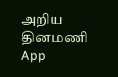அறிய தினமணி App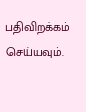பதிவிறக்கம் செய்யவும்.